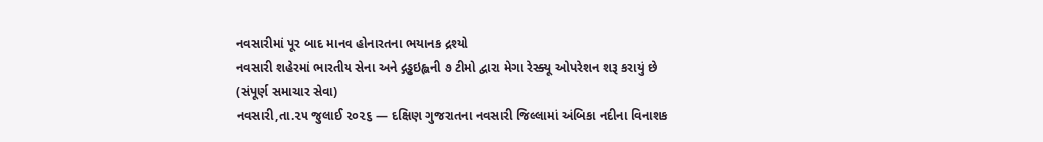નવસારીમાં પૂર બાદ માનવ હોનારતના ભયાનક દ્રશ્યો
નવસારી શહેરમાં ભારતીય સેના અને દ્ગડ્ઢઇહ્લની ૭ ટીમો દ્વારા મેગા રેસ્ક્યૂ ઓપરેશન શરૂ કરાયું છે
(સંપૂર્ણ સમાચાર સેવા)
નવસારી,તા.૨૫ જુલાઈ ૨૦૨૬ — દક્ષિણ ગુજરાતના નવસારી જિલ્લામાં અંબિકા નદીના વિનાશક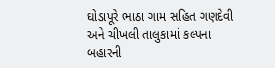ઘોડાપૂરે ભાઠા ગામ સહિત ગણદેવી અને ચીખલી તાલુકામાં કલ્પના બહારની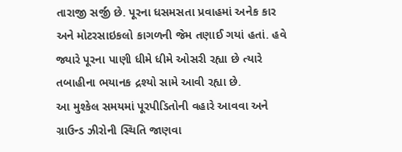તારાજી સર્જી છે. પૂરના ધસમસતા પ્રવાહમાં અનેક કાર અને મોટરસાઇકલો કાગળની જેમ તણાઈ ગયાં હતાં. હવે જ્યારે પૂરના પાણી ધીમે ધીમે ઓસરી રહ્યા છે ત્યારે તબાહીના ભયાનક દ્રશ્યો સામે આવી રહ્યા છે.
આ મુશ્કેલ સમયમાં પૂરપીડિતોની વહારે આવવા અને ગ્રાઉન્ડ ઝીરોની સ્થિતિ જાણવા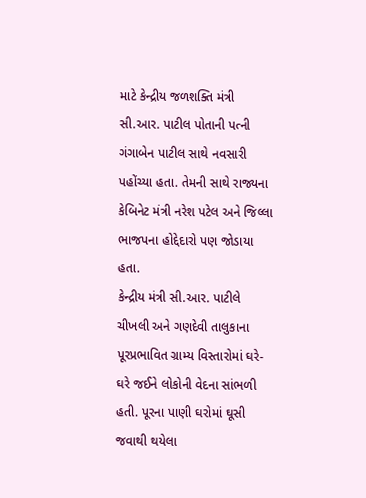માટે કેન્દ્રીય જળશક્તિ મંત્રી સી.આર. પાટીલ પોતાની પત્ની ગંગાબેન પાટીલ સાથે નવસારી પહોંચ્યા હતા. તેમની સાથે રાજ્યના કેબિનેટ મંત્રી નરેશ પટેલ અને જિલ્લા ભાજપના હોદ્દેદારો પણ જોડાયા હતા.
કેન્દ્રીય મંત્રી સી.આર. પાટીલે ચીખલી અને ગણદેવી તાલુકાના પૂરપ્રભાવિત ગ્રામ્ય વિસ્તારોમાં ઘરે-ઘરે જઈને લોકોની વેદના સાંભળી હતી. પૂરના પાણી ઘરોમાં ઘૂસી જવાથી થયેલા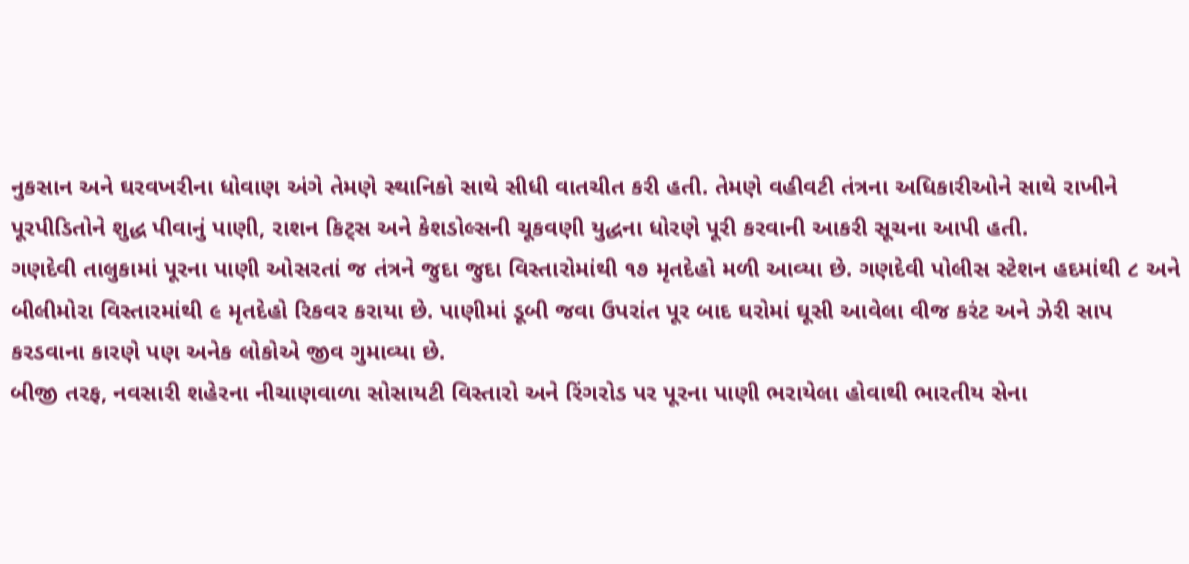નુકસાન અને ઘરવખરીના ધોવાણ અંગે તેમણે સ્થાનિકો સાથે સીધી વાતચીત કરી હતી. તેમણે વહીવટી તંત્રના અધિકારીઓને સાથે રાખીને પૂરપીડિતોને શુદ્ધ પીવાનું પાણી, રાશન કિટ્સ અને કેશડોલ્સની ચૂકવણી યુદ્ધના ધોરણે પૂરી કરવાની આકરી સૂચના આપી હતી.
ગણદેવી તાલુકામાં પૂરના પાણી ઓસરતાં જ તંત્રને જુદા જુદા વિસ્તારોમાંથી ૧૭ મૃતદેહો મળી આવ્યા છે. ગણદેવી પોલીસ સ્ટેશન હદમાંથી ૮ અને બીલીમોરા વિસ્તારમાંથી ૯ મૃતદેહો રિકવર કરાયા છે. પાણીમાં ડૂબી જવા ઉપરાંત પૂર બાદ ઘરોમાં ઘૂસી આવેલા વીજ કરંટ અને ઝેરી સાપ કરડવાના કારણે પણ અનેક લોકોએ જીવ ગુમાવ્યા છે.
બીજી તરફ, નવસારી શહેરના નીચાણવાળા સોસાયટી વિસ્તારો અને રિંગરોડ પર પૂરના પાણી ભરાયેલા હોવાથી ભારતીય સેના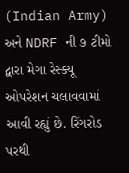(Indian Army) અને NDRF ની ૭ ટીમો દ્વારા મેગા રેસ્ક્યૂ ઓપરેશન ચલાવવામાં આવી રહ્યું છે. રિંગરોડ પરથી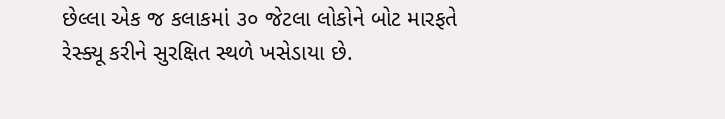છેલ્લા એક જ કલાકમાં ૩૦ જેટલા લોકોને બોટ મારફતે રેસ્ક્યૂ કરીને સુરક્ષિત સ્થળે ખસેડાયા છે.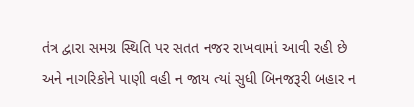તંત્ર દ્વારા સમગ્ર સ્થિતિ પર સતત નજર રાખવામાં આવી રહી છે અને નાગરિકોને પાણી વહી ન જાય ત્યાં સુધી બિનજરૂરી બહાર ન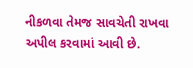નીકળવા તેમજ સાવચેતી રાખવા અપીલ કરવામાં આવી છે.